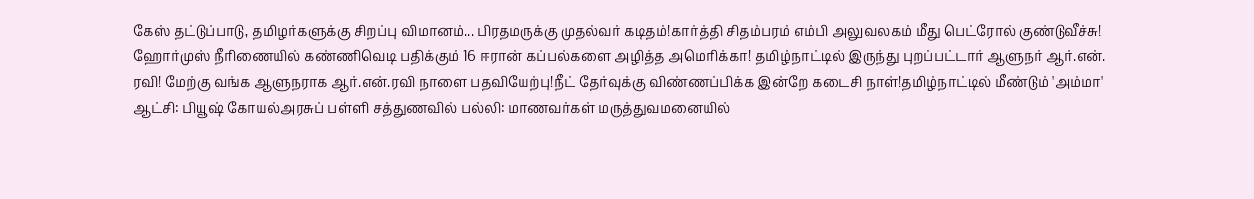கேஸ் தட்டுப்பாடு, தமிழர்களுக்கு சிறப்பு விமானம்... பிரதமருக்கு முதல்வர் கடிதம்!கார்த்தி சிதம்பரம் எம்பி அலுவலகம் மீது பெட்ரோல் குண்டுவீச்சு! ஹோர்முஸ் நீரிணையில் கண்ணிவெடி பதிக்கும் 16 ஈரான் கப்பல்களை அழித்த அமெரிக்கா! தமிழ்நாட்டில் இருந்து புறப்பட்டார் ஆளுநர் ஆர்.என். ரவி! மேற்கு வங்க ஆளுநராக ஆர்.என்.ரவி நாளை பதவியேற்பு!நீட் தேர்வுக்கு விண்ணப்பிக்க இன்றே கடைசி நாள்!தமிழ்நாட்டில் மீண்டும் 'அம்மா' ஆட்சி: பியூஷ் கோயல்அரசுப் பள்ளி சத்துணவில் பல்லி: மாணவர்கள் மருத்துவமனையில்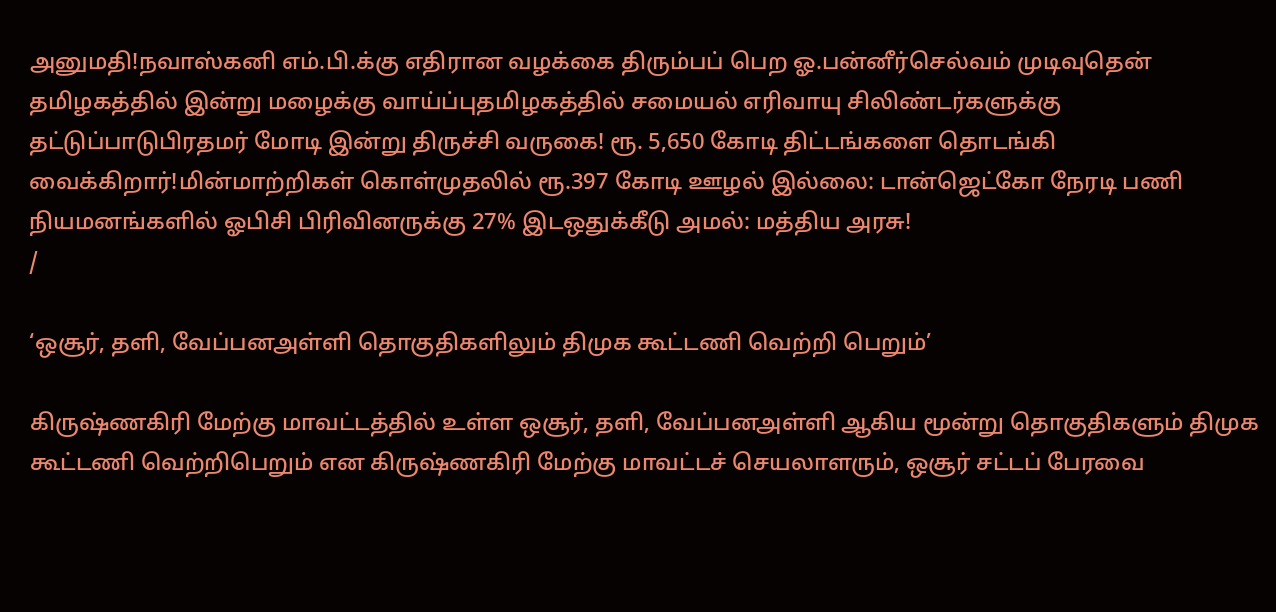அனுமதி!நவாஸ்கனி எம்.பி.க்கு எதிரான வழக்கை திரும்பப் பெற ஓ.பன்னீர்செல்வம் முடிவுதென் தமிழகத்தில் இன்று மழைக்கு வாய்ப்புதமிழகத்தில் சமையல் எரிவாயு சிலிண்டர்களுக்கு தட்டுப்பாடுபிரதமர் மோடி இன்று திருச்சி வருகை! ரூ. 5,650 கோடி திட்டங்களை தொடங்கி வைக்கிறார்!மின்மாற்றிகள் கொள்முதலில் ரூ.397 கோடி ஊழல் இல்லை: டான்ஜெட்கோ நேரடி பணி நியமனங்களில் ஓபிசி பிரிவினருக்கு 27% இடஒதுக்கீடு அமல்: மத்திய அரசு!
/

‘ஒசூர், தளி, வேப்பனஅள்ளி தொகுதிகளிலும் திமுக கூட்டணி வெற்றி பெறும்’

கிருஷ்ணகிரி மேற்கு மாவட்டத்தில் உள்ள ஒசூர், தளி, வேப்பனஅள்ளி ஆகிய மூன்று தொகுதிகளும் திமுக கூட்டணி வெற்றிபெறும் என கிருஷ்ணகிரி மேற்கு மாவட்டச் செயலாளரும், ஒசூர் சட்டப் பேரவை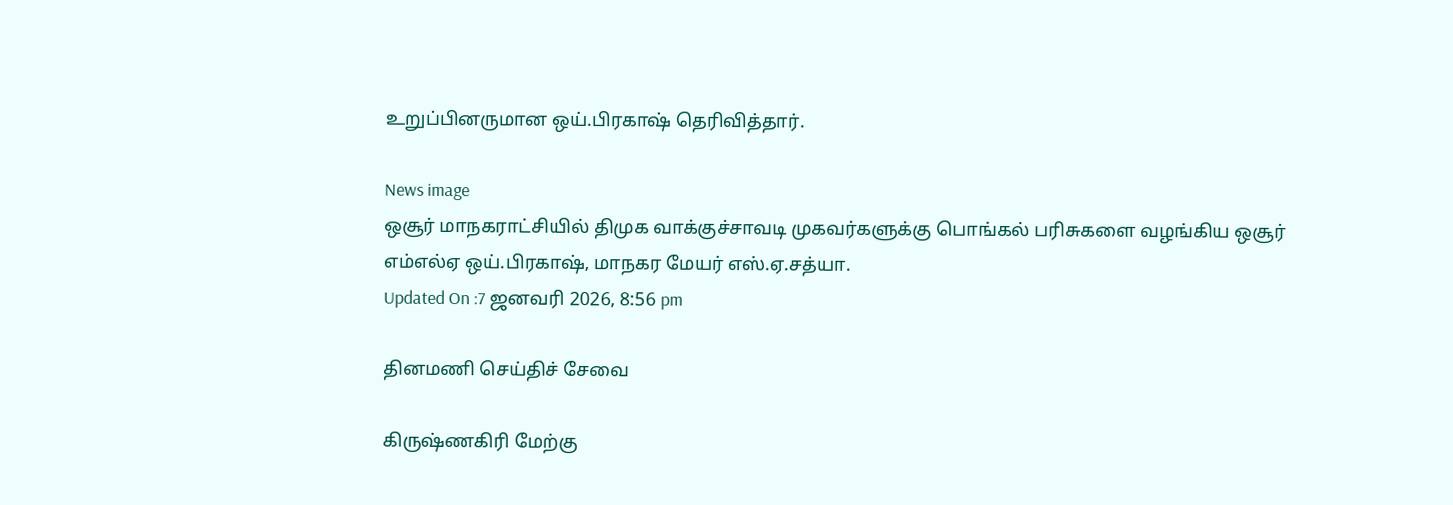உறுப்பினருமான ஒய்.பிரகாஷ் தெரிவித்தார்.

News image
ஒசூர் மாநகராட்சியில் திமுக வாக்குச்சாவடி முகவர்களுக்கு பொங்கல் பரிசுகளை வழங்கிய ஒசூர் எம்எல்ஏ ஒய்.பிரகாஷ், மாநகர மேயர் எஸ்.ஏ.சத்யா.
Updated On :7 ஜனவரி 2026, 8:56 pm

தினமணி செய்திச் சேவை

கிருஷ்ணகிரி மேற்கு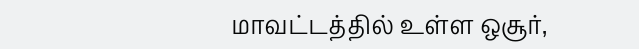மாவட்டத்தில் உள்ள ஒசூர்,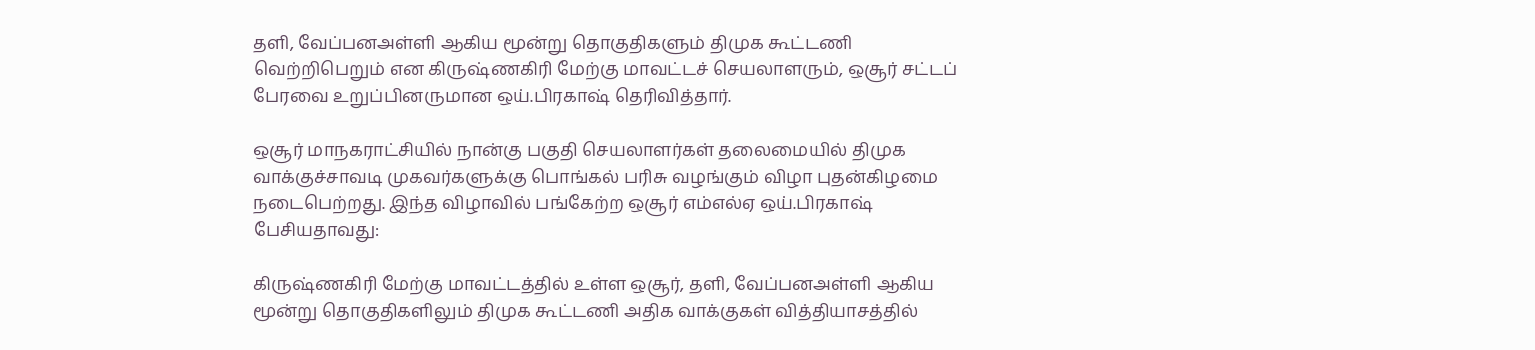தளி, வேப்பனஅள்ளி ஆகிய மூன்று தொகுதிகளும் திமுக கூட்டணி வெற்றிபெறும் என கிருஷ்ணகிரி மேற்கு மாவட்டச் செயலாளரும், ஒசூர் சட்டப் பேரவை உறுப்பினருமான ஒய்.பிரகாஷ் தெரிவித்தார்.

ஒசூர் மாநகராட்சியில் நான்கு பகுதி செயலாளர்கள் தலைமையில் திமுக வாக்குச்சாவடி முகவர்களுக்கு பொங்கல் பரிசு வழங்கும் விழா புதன்கிழமை நடைபெற்றது. இந்த விழாவில் பங்கேற்ற ஒசூர் எம்எல்ஏ ஒய்.பிரகாஷ் பேசியதாவது:

கிருஷ்ணகிரி மேற்கு மாவட்டத்தில் உள்ள ஒசூர், தளி, வேப்பனஅள்ளி ஆகிய மூன்று தொகுதிகளிலும் திமுக கூட்டணி அதிக வாக்குகள் வித்தியாசத்தில்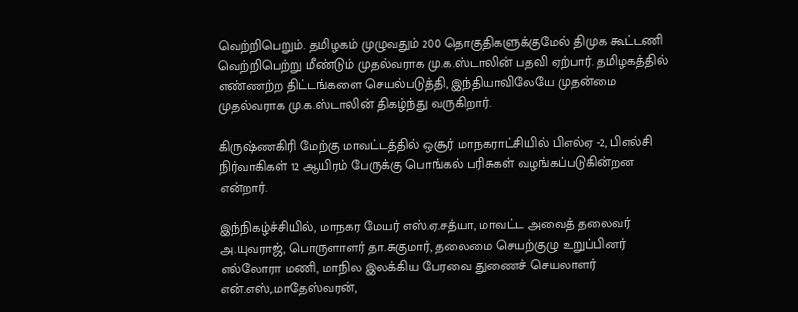வெற்றிபெறும். தமிழகம் முழுவதும் 200 தொகுதிகளுக்குமேல் திமுக கூட்டணி வெற்றிபெற்று மீண்டும் முதல்வராக மு.க.ஸ்டாலின் பதவி ஏற்பார். தமிழகத்தில் எண்ணற்ற திட்டங்களை செயல்படுத்தி, இந்தியாவிலேயே முதன்மை முதல்வராக மு.க.ஸ்டாலின் திகழ்ந்து வருகிறார்.

கிருஷ்ணகிரி மேற்கு மாவட்டத்தில் ஒசூர் மாநகராட்சியில் பிஎல்ஏ -2, பிஎல்சி நிர்வாகிகள் 12 ஆயிரம் பேருக்கு பொங்கல் பரிசுகள் வழங்கப்படுகின்றன என்றார்.

இந்நிகழ்ச்சியில், மாநகர மேயர் எஸ்.ஏ.சத்யா, மாவட்ட அவைத் தலைவர் அ.யுவராஜ், பொருளாளர் தா.சுகுமார், தலைமை செயற்குழு உறுப்பினர் எல்லோரா மணி, மாநில இலக்கிய பேரவை துணைச் செயலாளர் என்.எஸ்,.மாதேஸ்வரன்,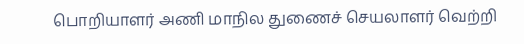பொறியாளர் அணி மாநில துணைச் செயலாளர் வெற்றி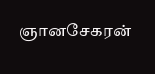ஞானசேகரன்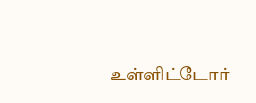உள்ளிட்டோர்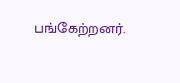பங்கேற்றனர்.